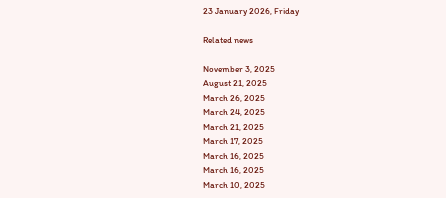23 January 2026, Friday

Related news

November 3, 2025
August 21, 2025
March 26, 2025
March 24, 2025
March 21, 2025
March 17, 2025
March 16, 2025
March 16, 2025
March 10, 2025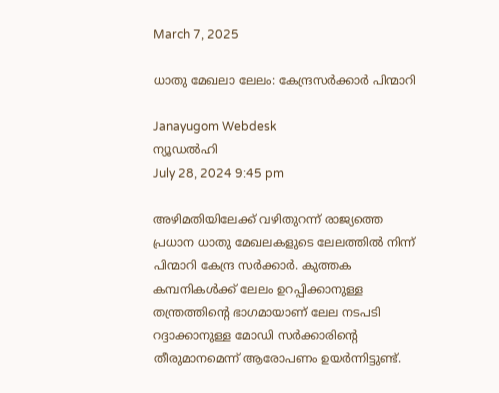March 7, 2025

ധാതു മേഖലാ ലേലം: കേന്ദ്രസര്‍ക്കാര്‍ പിന്മാറി

Janayugom Webdesk
ന്യൂഡല്‍ഹി
July 28, 2024 9:45 pm

അഴിമതിയിലേക്ക് വഴിതുറന്ന് രാജ്യത്തെ പ്രധാന ധാതു മേഖലകളുടെ ലേലത്തില്‍ നിന്ന് പിന്മാറി കേന്ദ്ര സര്‍ക്കാര്‍. കുത്തക കമ്പനികള്‍ക്ക് ലേലം ഉറപ്പിക്കാനുള്ള തന്ത്രത്തിന്റെ ഭാഗമായാണ് ലേല നടപടി റദ്ദാക്കാനുള്ള മോഡി സര്‍ക്കാരിന്റെ തീരുമാനമെന്ന് ആരോപണം ഉയര്‍ന്നിട്ടുണ്ട്.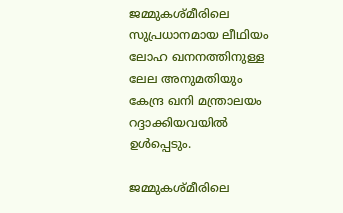ജമ്മുകശ്മീരിലെ സുപ്രധാനമായ ലീഥിയം ലോഹ ഖനനത്തിനുള്ള ലേല അനുമതിയും കേന്ദ്ര ഖനി മന്ത്രാലയം റദ്ദാക്കിയവയില്‍ ഉള്‍പ്പെടും.

ജമ്മുകശ്മീരിലെ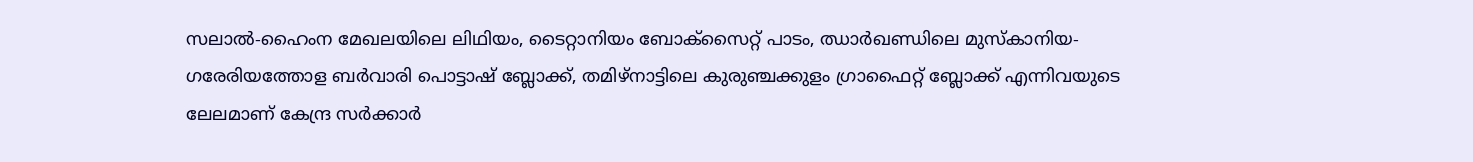സലാല്‍-ഹൈംന മേഖലയിലെ ലിഥിയം, ടൈറ്റാനിയം ബോക്സൈറ്റ് പാടം, ഝാര്‍ഖണ്ഡിലെ മുസ്കാനിയ- ഗരേരിയത്തോള ബര്‍വാരി പൊട്ടാഷ് ബ്ലോക്ക്, തമിഴ്നാട്ടിലെ കുരുഞ്ചക്കുളം ഗ്രാഫൈറ്റ് ബ്ലോക്ക് എന്നിവയുടെ ലേലമാണ് കേന്ദ്ര സര്‍ക്കാര്‍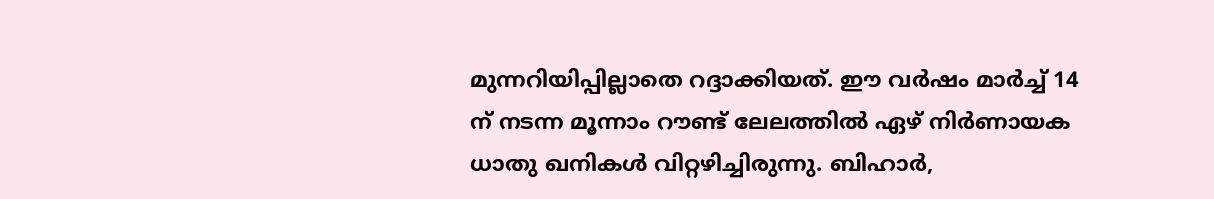മുന്നറിയിപ്പില്ലാതെ റദ്ദാക്കിയത്. ഈ വര്‍ഷം മാര്‍ച്ച് 14 ന് നടന്ന മൂന്നാം റൗണ്ട് ലേലത്തില്‍ ഏഴ് നിര്‍ണായക ധാതു ഖനികള്‍ വിറ്റഴിച്ചിരുന്നു. ബിഹാര്‍,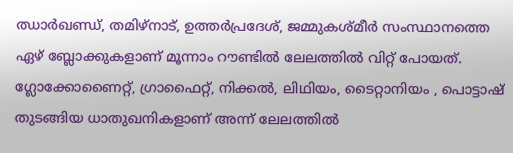ഝാര്‍ഖണ്ഡ്, തമിഴ്നാട്, ഉത്തര്‍പ്രദേശ്, ജമ്മുകശ്മീര്‍ സംസ്ഥാനത്തെ ഏഴ് ബ്ലോക്കുകളാണ് മൂന്നാം റൗണ്ടില്‍ ലേലത്തില്‍ വിറ്റ് പോയത്. ഗ്ലോക്കോണൈറ്റ്, ഗ്രാഫൈറ്റ്, നിക്കല്‍, ലിഥിയം, ടൈറ്റാനിയം , പൊട്ടാഷ് തുടങ്ങിയ ധാതുഖനികളാണ് അന്ന് ലേലത്തില്‍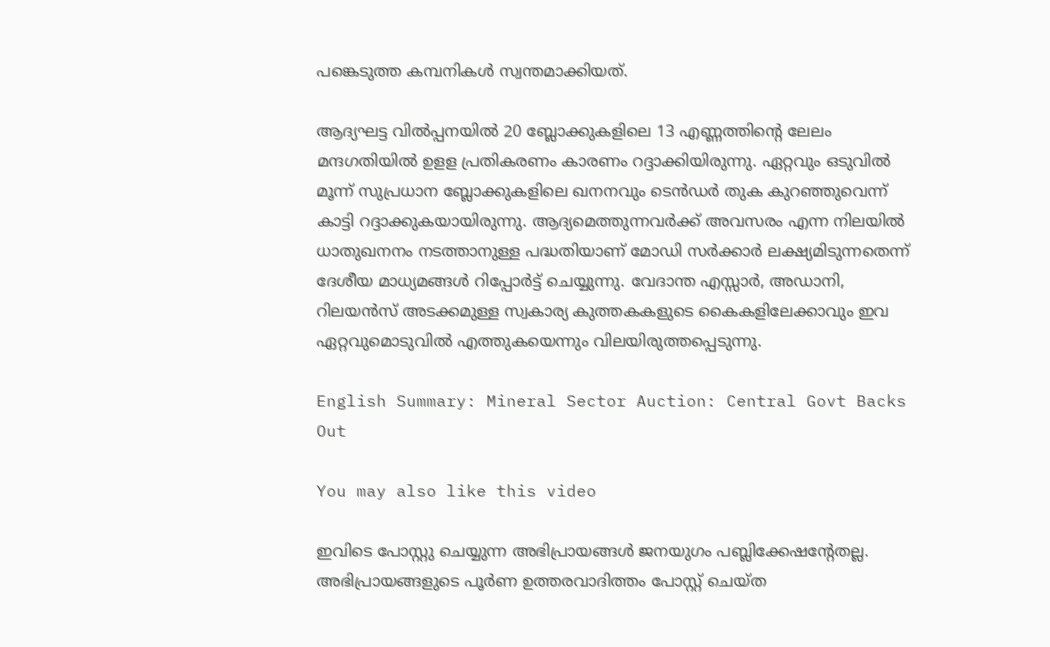പങ്കെടുത്ത കമ്പനികള്‍ സ്വന്തമാക്കിയത്.

ആദ്യഘട്ട വില്‍പ്പനയില്‍ 20 ബ്ലോക്കുകളിലെ 13 എണ്ണത്തിന്റെ ലേലം മന്ദഗതിയില്‍ ഉളള പ്രതികരണം കാരണം റദ്ദാക്കിയിരുന്നു. ഏറ്റവും ഒടുവില്‍ മൂന്ന് സുപ്രധാന ബ്ലോക്കുകളിലെ ഖനനവും ടെന്‍ഡര്‍ തുക കുറഞ്ഞുവെന്ന് കാട്ടി റദ്ദാക്കുകയായിരുന്നു. ആദ്യമെത്തുന്നവര്‍ക്ക് അവസരം എന്ന നിലയില്‍ ധാതുഖനനം നടത്താനുള്ള പദ്ധതിയാണ് മോഡി സര്‍ക്കാര്‍ ലക്ഷ്യമിടുന്നതെന്ന് ദേശീയ മാധ്യമങ്ങള്‍ റിപ്പോര്‍ട്ട് ചെയ്യുന്നു. വേദാന്ത എസ്സാര്‍, അ‍ഡാനി, റിലയന്‍സ് അടക്കമുള്ള സ്വകാര്യ കുത്തകകളുടെ കൈകളിലേക്കാവും ഇവ ഏറ്റവുമൊടുവില്‍ എത്തുകയെന്നും വിലയിരുത്തപ്പെടുന്നു.

English Summary: Mineral Sector Auction: Central Govt Backs Out

You may also like this video

ഇവിടെ പോസ്റ്റു ചെയ്യുന്ന അഭിപ്രായങ്ങള്‍ ജനയുഗം പബ്ലിക്കേഷന്റേതല്ല. അഭിപ്രായങ്ങളുടെ പൂര്‍ണ ഉത്തരവാദിത്തം പോസ്റ്റ് ചെയ്ത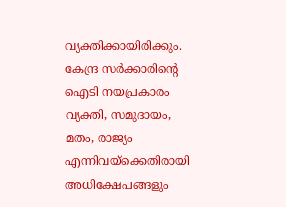വ്യക്തിക്കായിരിക്കും. കേന്ദ്ര സര്‍ക്കാരിന്റെ ഐടി നയപ്രകാരം വ്യക്തി, സമുദായം, മതം, രാജ്യം എന്നിവയ്‌ക്കെതിരായി അധിക്ഷേപങ്ങളും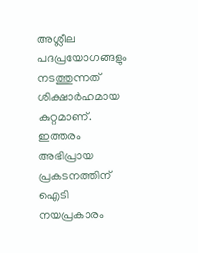അശ്ലീല പദപ്രയോഗങ്ങളും നടത്തുന്നത് ശിക്ഷാര്‍ഹമായ കുറ്റമാണ്. ഇത്തരം അഭിപ്രായ പ്രകടനത്തിന് ഐടി നയപ്രകാരം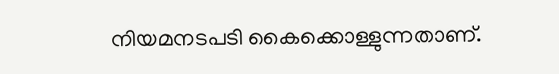നിയമനടപടി കൈക്കൊള്ളുന്നതാണ്.